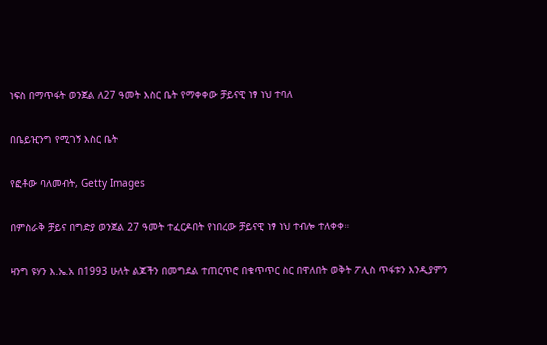ነፍስ በማጥፋት ወንጀል ለ27 ዓመት እስር ቤት የማቀቀው ቻይናዊ ነፃ ነህ ተባለ

በቤይዢንግ የሚገኝ እስር ቤት

የፎቶው ባለመብት, Getty Images

በምስራቅ ቻይና በግድያ ወንጀል 27 ዓመት ተፈርዶበት የነበረው ቻይናዊ ነፃ ነህ ተብሎ ተለቀቀ።

ዛንግ ዩሃን እ.ኤ.አ በ1993 ሁለት ልጆችን በመግደል ተጠርጥሮ በቁጥጥር ስር በዋለበት ወቅት ፖሊስ ጥፋቱን እንዲያምን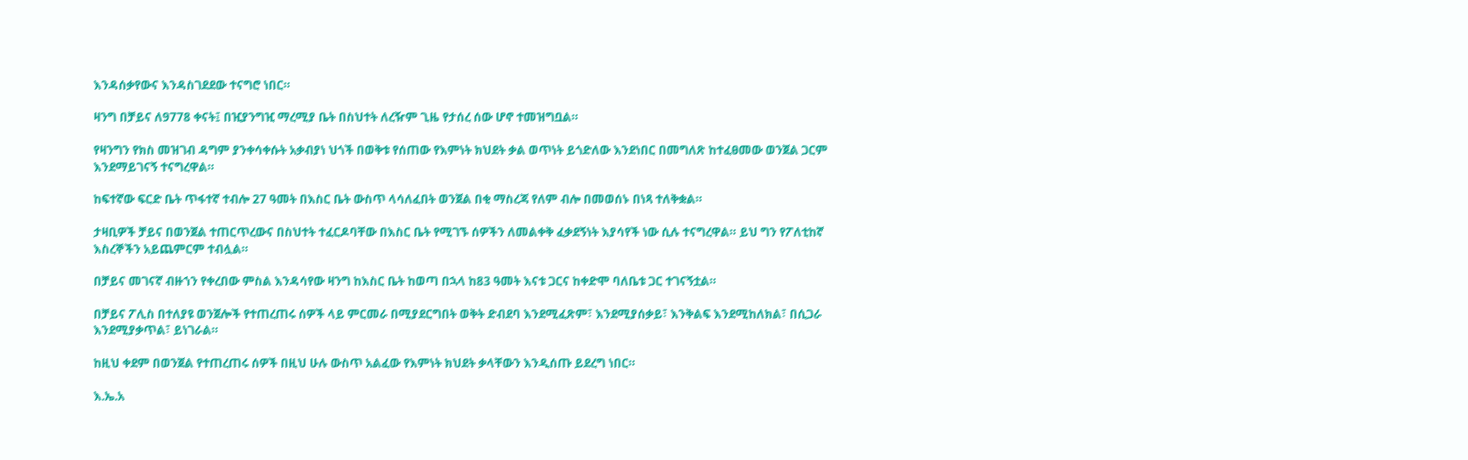እንዳሰቃየውና እንዳስገደደው ተናግሮ ነበር።

ዛንግ በቻይና ለ9778 ቀናት፤ በዢያንግዢ ማረሚያ ቤት በስህተት ለረዥም ጊዜ የታሰረ ሰው ሆኖ ተመዝግቧል።

የዛንግን የክስ መዝገብ ዳግም ያንቀሳቀሱት አቃብያነ ህጎች በወቅቱ የሰጠው የእምነት ክህደት ቃል ወጥነት ይጎድለው እንደነበር በመግለጽ ከተፈፀመው ወንጀል ጋርም እንደማይገናኝ ተናግረዋል።

ከፍተኛው ፍርድ ቤት ጥፋተኛ ተብሎ 27 ዓመት በእስር ቤት ውስጥ ላሳለፈበት ወንጀል በቂ ማስረጃ የለም ብሎ በመወሰኑ በነጻ ተለቅቋል።

ታዛቢዎች ቻይና በወንጀል ተጠርጥረውና በስህተት ተፈርዶባቸው በእስር ቤት የሚገኙ ሰዎችን ለመልቀቅ ፈቃደኝነት እያሳየች ነው ሲሉ ተናግረዋል። ይህ ግን የፖለቲከኛ እስረኞችን አይጨምርም ተብሏል።

በቻይና መገናኛ ብዙኀን የቀረበው ምስል እንዳሳየው ዛንግ ከእስር ቤት ከወጣ በኋላ ከ83 ዓመት እናቱ ጋርና ከቀድሞ ባለቤቱ ጋር ተገናኝቷል።

በቻይና ፖሊስ በተለያዩ ወንጀሎች የተጠረጠሩ ሰዎች ላይ ምርመራ በሚያደርግበት ወቅት ድብደባ እንደሚፈጽም፣ እንደሚያሰቃይ፣ እንቅልፍ እንደሚከለክል፣ በሲጋራ እንደሚያቃጥል፣ ይነገራል።

ከዚህ ቀደም በወንጀል የተጠረጠሩ ሰዎች በዚህ ሁሉ ውስጥ አልፈው የእምነት ክህደት ቃላቸውን እንዲሰጡ ይደረግ ነበር።

እ.ኤ.አ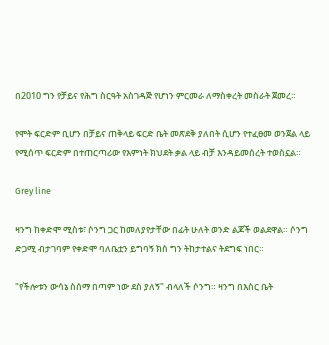በ2010 ግን የቻይና የሕግ ስርዓት አስገዳጅ የሆነን ምርመራ ለማስቀረት መስራት ጀመረ።

የሞት ፍርድም ቢሆን በቻይና ጠቅላይ ፍርድ ቤት መጽደቅ ያለበት ሲሆን የተፈፀመ ወንጀል ላይ የሚሰጥ ፍርድም በተጠርጣሪው የእምነት ክህደት ቃል ላይ ብቻ እንዳይመሰረት ተወስኗል።

Grey line

ዛንግ ከቀድሞ ሚስቱ፣ ሶንግ ጋር ከመለያየታቸው በፊት ሁለት ወንድ ልጆች ወልደዋል። ሶንግ ድጋሚ ብታገባም የቀድሞ ባለቤቷን ይግባኝ ክስ ግን ትከታተልና ትደግፍ ነበር።

"የችሎቱን ውሳኔ ስሰማ በጣም ነው ደስ ያለኝ" ብላለች ሶንግ። ዛንግ በእስር ቤት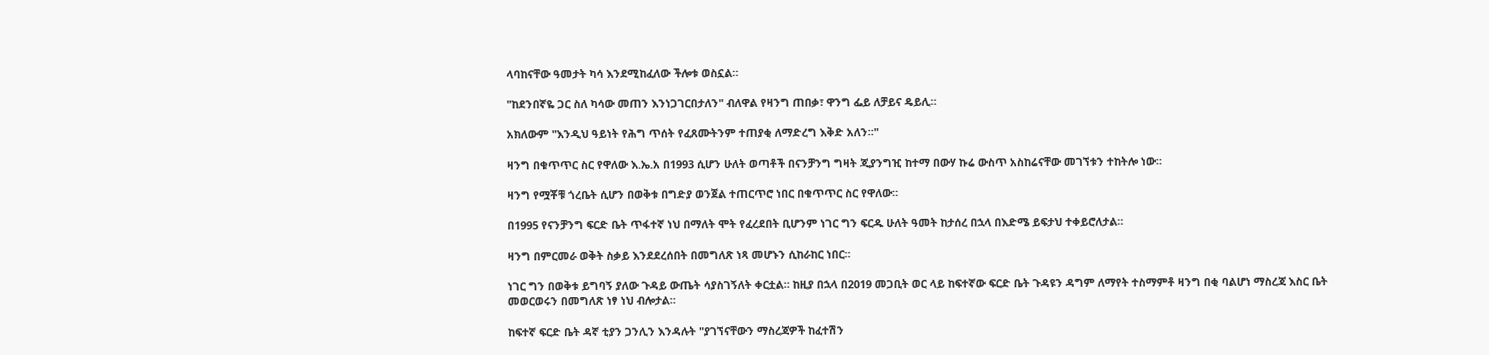ላባከናቸው ዓመታት ካሳ እንደሚከፈለው ችሎቱ ወስኗል።

"ከደንበኛዬ ጋር ስለ ካሳው መጠን እንነጋገርበታለን" ብለዋል የዛንግ ጠበቃ፣ ዋንግ ፌይ ለቻይና ዴይሊ።

አክለውም "እንዲህ ዓይነት የሕግ ጥሰት የፈጸሙትንም ተጠያቂ ለማድረግ እቅድ አለን።"

ዛንግ በቁጥጥር ስር የዋለው እ.ኤ.አ በ1993 ሲሆን ሁለት ወጣቶች በናንቻንግ ግዛት ጂያንግዢ ከተማ በውሃ ኩሬ ውስጥ አስከሬናቸው መገኘቱን ተከትሎ ነው።

ዛንግ የሟቾቹ ጎረቤት ሲሆን በወቅቱ በግድያ ወንጀል ተጠርጥሮ ነበር በቁጥጥር ስር የዋለው።

በ1995 የናንቻንግ ፍርድ ቤት ጥፋተኛ ነህ በማለት ሞት የፈረደበት ቢሆንም ነገር ግን ፍርዱ ሁለት ዓመት ከታሰረ በኋላ በእድሜ ይፍታህ ተቀይሮለታል።

ዛንግ በምርመራ ወቅት ስቃይ እንደደረሰበት በመግለጽ ነጻ መሆኑን ሲከራከር ነበር።

ነገር ግን በወቅቱ ይግባኝ ያለው ጉዳይ ውጤት ሳያስገኝለት ቀርቷል። ከዚያ በኋላ በ2019 መጋቢት ወር ላይ ከፍተኛው ፍርድ ቤት ጉዳዩን ዳግም ለማየት ተስማምቶ ዛንግ በቂ ባልሆነ ማስረጃ እስር ቤት መወርወሩን በመግለጽ ነፃ ነህ ብሎታል።

ከፍተኛ ፍርድ ቤት ዳኛ ቲያን ጋንሊን እንዳሉት "ያገኘናቸውን ማስረጃዎች ከፈተሽን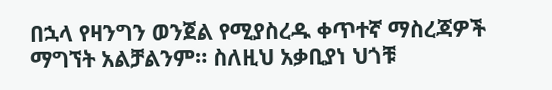በኋላ የዛንግን ወንጀል የሚያስረዱ ቀጥተኛ ማስረጃዎች ማግኘት አልቻልንም። ስለዚህ አቃቢያነ ህጎቹ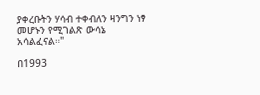ያቀረቡትን ሃሳብ ተቀብለን ዛንግን ነፃ መሆኑን የሚገልጽ ውሳኔ አሳልፈናል።"

በ1993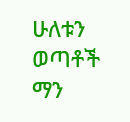ሁለቱን ወጣቶች ማን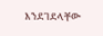እንደገደላቸው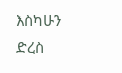እስካሁን ድረስ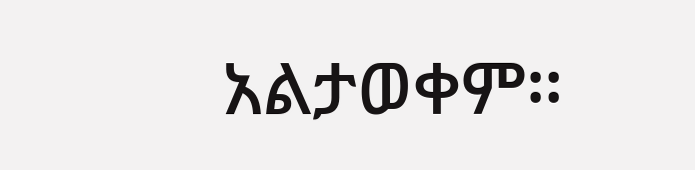አልታወቀም።